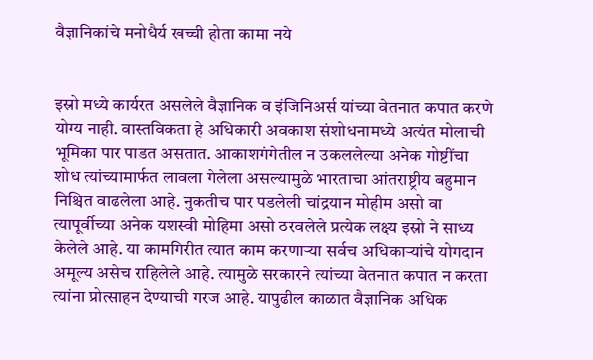वैज्ञानिकांचे मनोधैर्य खच्ची होता कामा नये


इस्रो मध्ये कार्यरत असलेले वैज्ञानिक व इंजिनिअर्स यांच्या वेतनात कपात करणे योग्य नाही. वास्तविकता हे अधिकारी अवकाश संशोधनामध्ये अत्यंत मोलाची भूमिका पार पाडत असतात. आकाशगंगेतील न उकललेल्या अनेक गोष्टींचा शोध त्यांच्यामार्फत लावला गेलेला असल्यामुळे भारताचा आंतराष्ट्रीय बहुमान निश्चित वाढलेला आहे. नुकतीच पार पडलेली चांद्रयान मोहीम असो वा त्यापूर्वीच्या अनेक यशस्वी मोहिमा असो ठरवलेले प्रत्येक लक्ष्य इस्रो ने साध्य केलेले आहे. या कामगिरीत त्यात काम करणाऱ्या सर्वच अधिकाऱ्यांचे योगदान अमूल्य असेच राहिलेले आहे. त्यामुळे सरकारने त्यांच्या वेतनात कपात न करता त्यांना प्रोत्साहन देण्याची गरज आहे. यापुढील काळात वैज्ञानिक अधिक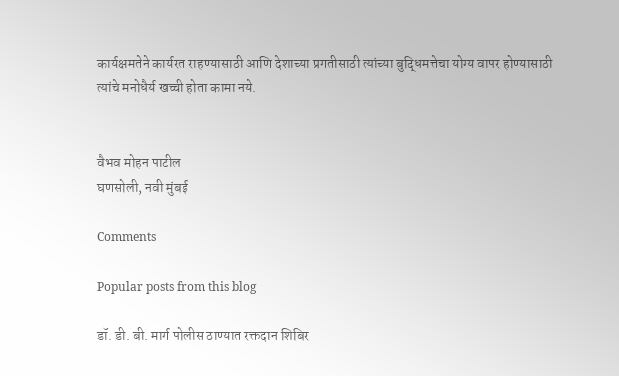कार्यक्षमतेने कार्यरत राहण्यासाठी आणि देशाच्या प्रगतीसाठी त्यांच्या बुद्धिमत्तेचा योग्य वापर होण्यासाठी त्यांचे मनोधैर्य खच्ची होता कामा नये.


वैभव मोहन पाटील
घणसोली, नवी मुंबई

Comments

Popular posts from this blog

डॉ. डी. बी. मार्ग पोलीस ठाण्यात रक्तदान शिबिर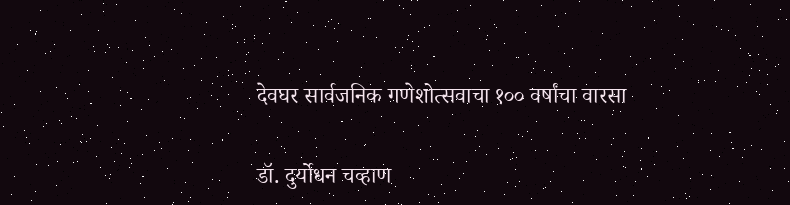देवघर सार्वजनिक गणेशोत्सवाचा १०० वर्षांचा वारसा

डॉ. दुर्योधन चव्हाण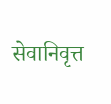सेवानिवृत्त